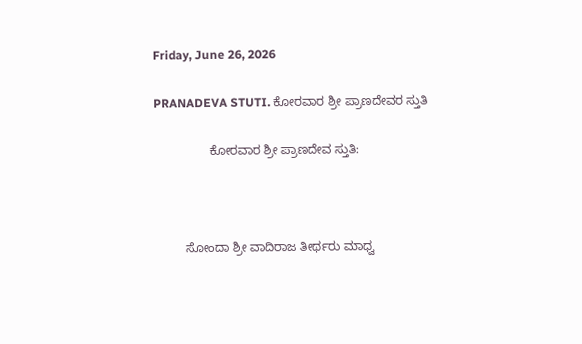Friday, June 26, 2026

PRANADEVA STUTI. ಕೋರವಾರ ಶ್ರೀ ಪ್ರಾಣದೇವರ ಸ್ತುತಿ

                ಕೋರವಾರ ಶ್ರೀ ಪ್ರಾಣದೇವ ಸ್ತುತಿ:



         ಸೋಂದಾ ಶ್ರೀ ವಾದಿರಾಜ ತೀರ್ಥರು ಮಾಧ್ವ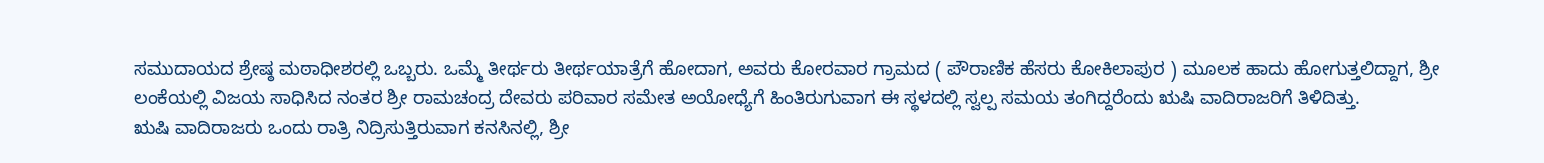ಸಮುದಾಯದ ಶ್ರೇಷ್ಠ ಮಠಾಧೀಶರಲ್ಲಿ ಒಬ್ಬರು. ಒಮ್ಮೆ ತೀರ್ಥರು ತೀರ್ಥಯಾತ್ರೆಗೆ ಹೋದಾಗ, ಅವರು ಕೋರವಾರ ಗ್ರಾಮದ ( ಪೌರಾಣಿಕ ಹೆಸರು ಕೋಕಿಲಾಪುರ ) ಮೂಲಕ ಹಾದು ಹೋಗುತ್ತಲಿದ್ದಾಗ, ಶ್ರೀ ಲಂಕೆಯಲ್ಲಿ ವಿಜಯ ಸಾಧಿಸಿದ ನಂತರ ಶ್ರೀ ರಾಮಚಂದ್ರ ದೇವರು ಪರಿವಾರ ಸಮೇತ ಅಯೋಧ್ಯೆಗೆ ಹಿಂತಿರುಗುವಾಗ ಈ ಸ್ಥಳದಲ್ಲಿ ಸ್ವಲ್ಪ ಸಮಯ ತಂಗಿದ್ದರೆಂದು ಋಷಿ ವಾದಿರಾಜರಿಗೆ ತಿಳಿದಿತ್ತು.
ಋಷಿ ವಾದಿರಾಜರು ಒಂದು ರಾತ್ರಿ ನಿದ್ರಿಸುತ್ತಿರುವಾಗ ಕನಸಿನಲ್ಲಿ, ಶ್ರೀ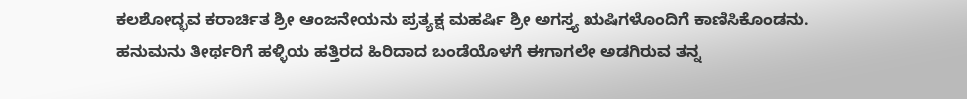ಕಲಶೋದ್ಭವ ಕರಾರ್ಚಿತ ಶ್ರೀ ಆಂಜನೇಯನು ಪ್ರತ್ಯಕ್ಷ ಮಹರ್ಷಿ ಶ್ರೀ ಅಗಸ್ತ್ಯ ಋಷಿಗಳೊಂದಿಗೆ ಕಾಣಿಸಿಕೊಂಡನು. ಹನುಮನು ತೀರ್ಥರಿಗೆ ಹಳ್ಳಿಯ ಹತ್ತಿರದ ಹಿರಿದಾದ ಬಂಡೆಯೊಳಗೆ ಈಗಾಗಲೇ ಅಡಗಿರುವ ತನ್ನ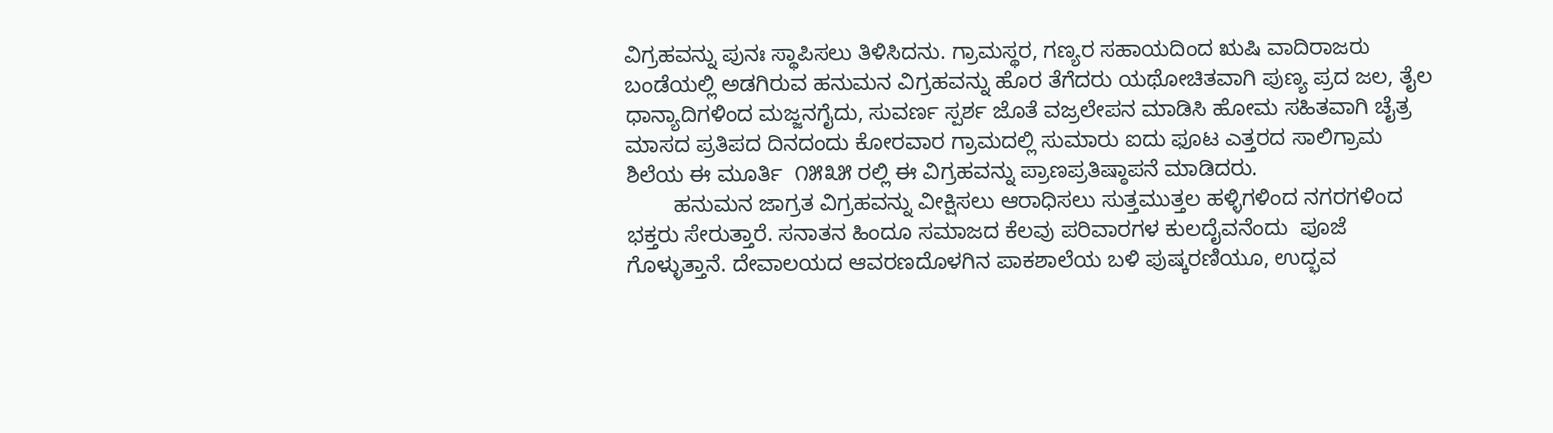ವಿಗ್ರಹವನ್ನು ಪುನಃ ಸ್ಥಾಪಿಸಲು ತಿಳಿಸಿದನು. ಗ್ರಾಮಸ್ಥರ, ಗಣ್ಯರ ಸಹಾಯದಿಂದ ಋಷಿ ವಾದಿರಾಜರು ಬಂಡೆಯಲ್ಲಿ ಅಡಗಿರುವ ಹನುಮನ ವಿಗ್ರಹವನ್ನು ಹೊರ ತೆಗೆದರು ಯಥೋಚಿತವಾಗಿ ಪುಣ್ಯ ಪ್ರದ ಜಲ, ತೈಲ ಧಾನ್ಯಾದಿಗಳಿಂದ ಮಜ್ಜನಗೈದು, ಸುವರ್ಣ ಸ್ಪರ್ಶ ಜೊತೆ ವಜ್ರಲೇಪನ ಮಾಡಿಸಿ ಹೋಮ ಸಹಿತವಾಗಿ ಚೈತ್ರ ಮಾಸದ ಪ್ರತಿಪದ ದಿನದಂದು ಕೋರವಾರ ಗ್ರಾಮದಲ್ಲಿ ಸುಮಾರು ಐದು ಫೂಟ ಎತ್ತರದ ಸಾಲಿಗ್ರಾಮ ಶಿಲೆಯ ಈ ಮೂರ್ತಿ  ೧೫೩೫ ರಲ್ಲಿ ಈ ವಿಗ್ರಹವನ್ನು ಪ್ರಾಣಪ್ರತಿಷ್ಠಾಪನೆ ಮಾಡಿದರು.
        ಹನುಮನ ಜಾಗ್ರತ ವಿಗ್ರಹವನ್ನು ವೀಕ್ಷಿಸಲು ಆರಾಧಿಸಲು ಸುತ್ತಮುತ್ತಲ ಹಳ್ಳಿಗಳಿಂದ ನಗರಗಳಿಂದ ಭಕ್ತರು ಸೇರುತ್ತಾರೆ. ಸನಾತನ ಹಿಂದೂ ಸಮಾಜದ ಕೆಲವು ಪರಿವಾರಗಳ ಕುಲದೈವನೆಂದು  ಪೂಜೆ ಗೊಳ್ಳುತ್ತಾನೆ. ದೇವಾಲಯದ ಆವರಣದೊಳಗಿನ ಪಾಕಶಾಲೆಯ ಬಳಿ ಪುಷ್ಕರಣಿಯೂ, ಉದ್ಭವ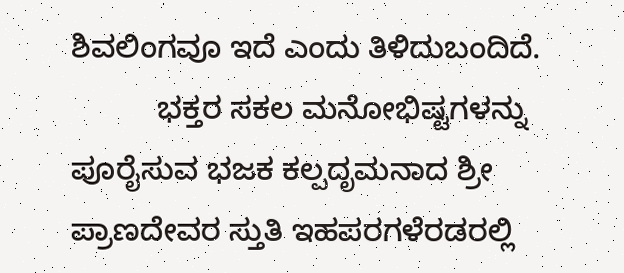ಶಿವಲಿಂಗವೂ ಇದೆ ಎಂದು ತಿಳಿದುಬಂದಿದೆ.
          ಭಕ್ತರ ಸಕಲ ಮನೋಭಿಷ್ಟಗಳನ್ನು ಪೂರೈಸುವ ಭಜಕ ಕಲ್ಪದೃಮನಾದ ಶ್ರೀ ಪ್ರಾಣದೇವರ ಸ್ತುತಿ ಇಹಪರಗಳೆರಡರಲ್ಲಿ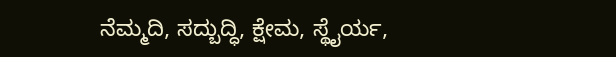ನೆಮ್ಮದಿ, ಸದ್ಬುದ್ಧಿ, ಕ್ಷೇಮ, ಸ್ಥೈರ್ಯ,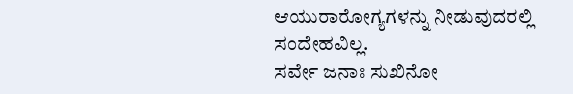ಆಯುರಾರೋಗ್ಯಗಳನ್ನು ನೀಡುವುದರಲ್ಲಿ ಸಂದೇಹವಿಲ್ಲ.
ಸರ್ವೇ ಜನಾಃ ಸುಖಿನೋ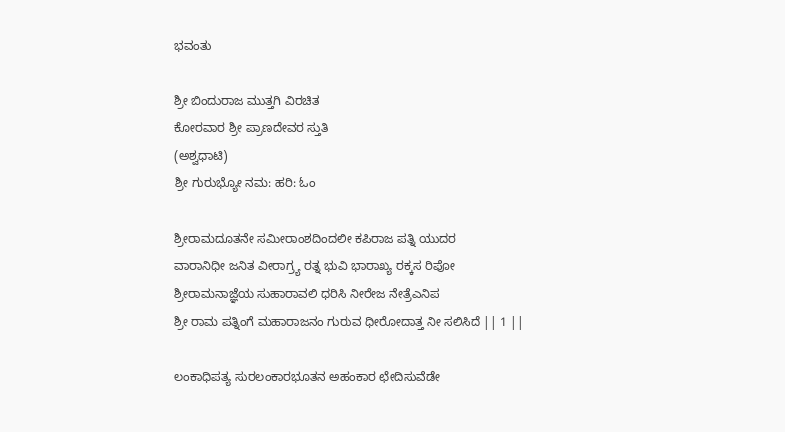ಭವಂತು

ಶ್ರೀ ಬಿಂದುರಾಜ ಮುತ್ತಗಿ ವಿರಚಿತ
ಕೋರವಾರ ಶ್ರೀ ಪ್ರಾಣದೇವರ ಸ್ತುತಿ
(ಅಶ್ವಧಾಟಿ)
ಶ್ರೀ ಗುರುಭ್ಯೋ ನಮ: ಹರಿ: ಓಂ

ಶ್ರೀರಾಮದೂತನೇ ಸಮೀರಾಂಶದಿಂದಲೀ ಕಪಿರಾಜ ಪತ್ನಿ ಯುದರ
ವಾರಾನಿಧೀ ಜನಿತ ವೀರಾಗ್ರ್ಯ ರತ್ನ ಭುವಿ ಭಾರಾಖ್ಯ ರಕ್ಕಸ ರಿಪೋ
ಶ್ರೀರಾಮನಾಜ್ಞೆಯ ಸುಹಾರಾವಲಿ ಧರಿಸಿ ನೀರೇಜ ನೇತ್ರೆಎನಿಪ
ಶ್ರೀ ರಾಮ ಪತ್ನಿಂಗೆ ಮಹಾರಾಜನಂ ಗುರುವ ಧೀರೋದಾತ್ತ ನೀ ಸಲಿಸಿದೆ || 1 ||

ಲಂಕಾಧಿಪತ್ಯ ಸುರಲಂಕಾರಭೂತನ ಅಹಂಕಾರ ಛೇದಿಸುವೆಡೇ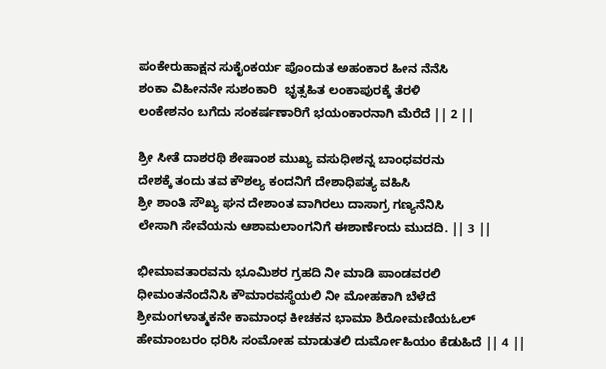ಪಂಕೇರುಹಾಕ್ಷನ ಸುಕೈಂಕರ್ಯ ಪೊಂದುತ ಅಹಂಕಾರ ಹೀನ ನೆನೆಸಿ
ಶಂಕಾ ವಿಹೀನನೇ ಸುಶಂಕಾರಿ  ಭೃತ್ಸಹಿತ ಲಂಕಾಪುರಕ್ಕೆ ತೆರಳಿ
ಲಂಕೇಶನಂ ಬಗೆದು ಸಂಕರ್ಷಣಾರಿಗೆ ಭಯಂಕಾರನಾಗಿ ಮೆರೆದೆ || 2 ||

ಶ್ರೀ ಸೀತೆ ದಾಶರಥಿ ಶೇಷಾಂಶ ಮುಖ್ಯ ವಸುಧೀಶನ್ನ ಬಾಂಧವರನು
ದೇಶಕ್ಕೆ ತಂದು ತವ ಕೌಶಲ್ಯ ಕಂದನಿಗೆ ದೇಶಾಧಿಪತ್ಯ ವಹಿಸಿ
ಶ್ರೀ ಶಾಂತಿ ಸೌಖ್ಯ ಘನ ದೇಶಾಂತ ವಾಗಿರಲು ದಾಸಾಗ್ರ ಗಣ್ಯನೆನಿಸಿ
ಲೇಸಾಗಿ ಸೇವೆಯನು ಆಶಾಮಲಾಂಗನಿಗೆ ಈಶಾರ್ಣೆಂದು ಮುದದಿ. || 3 ||

ಭೀಮಾವತಾರವನು ಭೂಮಿಶರ ಗ್ರಹದಿ ನೀ ಮಾಡಿ ಪಾಂಡವರಲಿ
ಧೀಮಂತನೆಂದೆನಿಸಿ ಕೌಮಾರವಸ್ಥೆಯಲಿ ನೀ ಮೋಹಕಾಗಿ ಬೆಳೆದೆ
ಶ್ರೀಮಂಗಳಾತ್ಮಕನೇ ಕಾಮಾಂಧ ಕೀಚಕನ ಭಾಮಾ ಶಿರೋಮಣಿಯಓಲ್
ಹೇಮಾಂಬರಂ ಧರಿಸಿ ಸಂಮೋಹ ಮಾಡುತಲಿ ದುರ್ಮೋಹಿಯಂ ಕೆಡುಹಿದೆ || 4 ||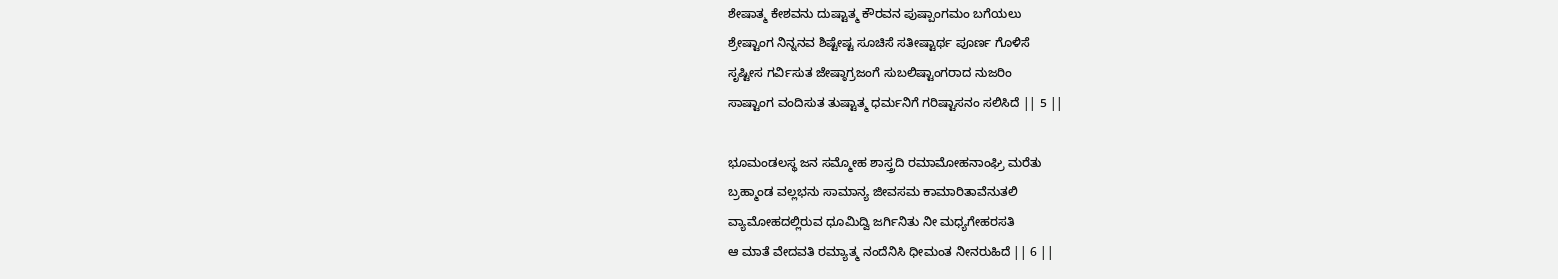ಶೇಷಾತ್ಮ ಕೇಶವನು ದುಷ್ಟಾತ್ಮ ಕೌರವನ ಪುಷ್ಪಾಂಗಮಂ ಬಗೆಯಲು
ಶ್ರೇಷ್ಟಾಂಗ ನಿನ್ನನವ ಶಿಷ್ಟೇಷ್ಟ ಸೂಚಿಸೆ ಸತೀಷ್ಟಾರ್ಥ ಪೂರ್ಣ ಗೊಳಿಸೆ
ಸೃಷ್ಟೀಸ ಗರ್ವಿಸುತ ಜೇಷ್ಠಾಗ್ರಜಂಗೆ ಸುಬಲಿಷ್ಟಾಂಗರಾದ ನುಜರಿಂ
ಸಾಷ್ಟಾಂಗ ವಂದಿಸುತ ತುಷ್ಟಾತ್ಮ ಧರ್ಮನಿಗೆ ಗರಿಷ್ಟಾಸನಂ ಸಲಿಸಿದೆ || 5 ||

ಭೂಮಂಡಲಸ್ಥ ಜನ ಸಮ್ಮೋಹ ಶಾಸ್ತ್ರದಿ ರಮಾಮೋಹನಾಂಘ್ರಿ ಮರೆತು
ಬ್ರಹ್ಮಾಂಡ ವಲ್ಲಭನು ಸಾಮಾನ್ಯ ಜೀವಸಮ ಕಾಮಾರಿತಾವೆನುತಲಿ
ವ್ಯಾಮೋಹದಲ್ಲಿರುವ ಧೂಮಿದ್ವಿ ಜರ್ಗಿನಿತು ನೀ ಮಧ್ಯಗೇಹರಸತಿ
ಆ ಮಾತೆ ವೇದವತಿ ರಮ್ಯಾತ್ಮ ನಂದೆನಿಸಿ ಧೀಮಂತ ನೀನರುಹಿದೆ || 6 ||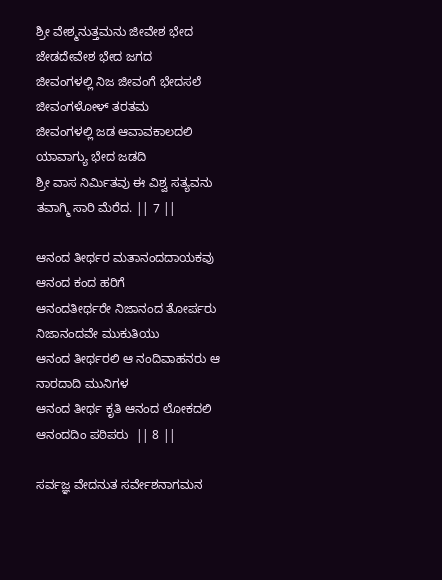ಶ್ರೀ ವೇಶ್ಮನುತ್ತಮನು ಜೀವೇಶ ಭೇದ ಜೇಡದೇವೇಶ ಭೇದ ಜಗದ
ಜೀವಂಗಳಲ್ಲಿ ನಿಜ ಜೀವಂಗೆ ಭೇದಸಲೆ ಜೀವಂಗಳೋಳ್ ತರತಮ
ಜೀವಂಗಳಲ್ಲಿ ಜಡ ಆವಾವಕಾಲದಲಿ ಯಾವಾಗ್ಯು ಭೇದ ಜಡದಿ
ಶ್ರೀ ವಾಸ ನಿರ್ಮಿತವು ಈ ವಿಶ್ವ ಸತ್ಯವನು ತವಾಗ್ಮಿ ಸಾರಿ ಮೆರೆದ. || 7 ||

ಆನಂದ ತೀರ್ಥರ ಮತಾನಂದದಾಯಕವು  ಆನಂದ ಕಂದ ಹರಿಗೆ
ಆನಂದತೀರ್ಥರೇ ನಿಜಾನಂದ ತೋರ್ಪರು ನಿಜಾನಂದವೇ ಮುಕುತಿಯು
ಆನಂದ ತೀರ್ಥರಲಿ ಆ ನಂದಿವಾಹನರು ಆ ನಾರದಾದಿ ಮುನಿಗಳ
ಆನಂದ ತೀರ್ಥ ಕೃತಿ ಆನಂದ ಲೋಕದಲಿ ಆನಂದದಿಂ ಪಠಿಪರು  || 8 ||

ಸರ್ವಜ್ಞ ವೇದನುತ ಸರ್ವೇಶನಾಗಮನ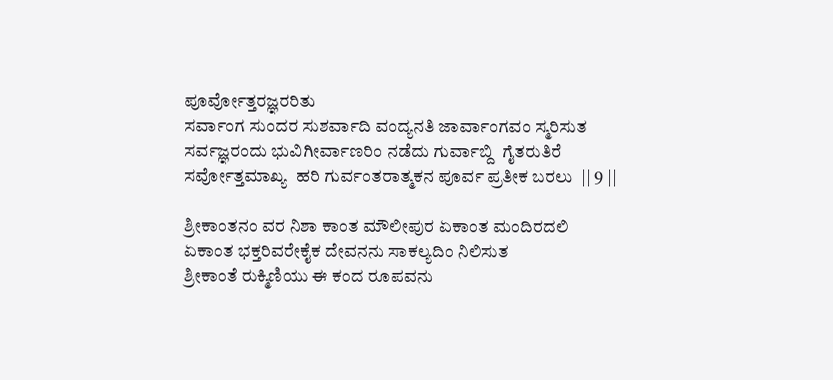ಪೂರ್ವೋತ್ತರಜ್ಞರರಿತು
ಸರ್ವಾಂಗ ಸುಂದರ ಸುಶರ್ವಾದಿ ವಂದ್ಯನತಿ ಜಾರ್ವಾಂಗವಂ ಸ್ಮರಿಸುತ
ಸರ್ವಜ್ಞರಂದು ಭುವಿಗೀರ್ವಾಣರಿಂ ನಡೆದು ಗುರ್ವಾಬ್ದಿ  ಗೈತರುತಿರೆ
ಸರ್ವೋತ್ತಮಾಖ್ಯ  ಹರಿ ಗುರ್ವಂತರಾತ್ಮಕನ ಪೂರ್ವ ಪ್ರತೀಕ ಬರಲು  || 9 ||

ಶ್ರೀಕಾಂತನಂ ವರ ನಿಶಾ ಕಾಂತ ಮೌಲೀಪುರ ಏಕಾಂತ ಮಂದಿರದಲಿ
ಏಕಾಂತ ಭಕ್ತರಿವರೇಕೈಕ ದೇವನನು ಸಾಕಲ್ಯದಿಂ ನಿಲಿಸುತ
ಶ್ರೀಕಾಂತೆ ರುಕ್ಮಿಣಿಯು ಈ ಕಂದ ರೂಪವನು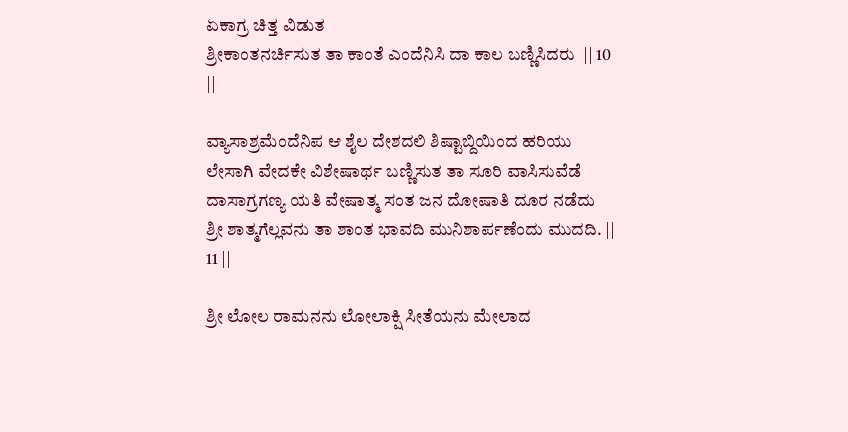ಏಕಾಗ್ರ ಚಿತ್ತ ವಿಡುತ
ಶ್ರೀಕಾಂತನರ್ಚಿಸುತ ತಾ ಕಾಂತೆ ಎಂದೆನಿಸಿ ದಾ ಕಾಲ ಬಣ್ಣಿಸಿದರು  || 10 ||

ವ್ಯಾಸಾಶ್ರಮೆಂದೆನಿಪ ಆ ಶೈಲ ದೇಶದಲಿ ಶಿಷ್ಟಾಬ್ದಿಯಿಂದ ಹರಿಯು
ಲೇಸಾಗಿ ವೇದಕೇ ವಿಶೇಷಾರ್ಥ ಬಣ್ಣಿಸುತ ತಾ ಸೂರಿ ವಾಸಿಸುವೆಡೆ
ದಾಸಾಗ್ರಗಣ್ಯ ಯತಿ ವೇಷಾತ್ಮ ಸಂತ ಜನ ದೋಷಾತಿ ದೂರ ನಡೆದು
ಶ್ರೀ ಶಾತ್ಮಗೆಲ್ಲವನು ತಾ ಶಾಂತ ಭಾವದಿ ಮುನಿಶಾರ್ಪಣೆಂದು ಮುದದಿ. || 11 ||

ಶ್ರೀ ಲೋಲ ರಾಮನನು ಲೋಲಾಕ್ಷಿ ಸೀತೆಯನು ಮೇಲಾದ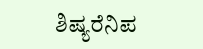ಶಿಷ್ಯರೆನಿಪ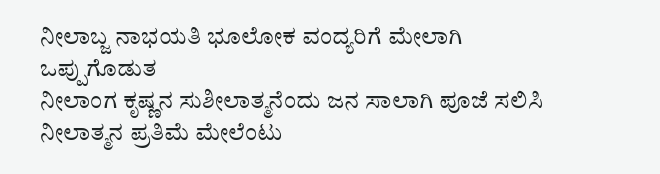ನೀಲಾಬ್ಜ ನಾಭಯತಿ ಭೂಲೋಕ ವಂದ್ಯರಿಗೆ ಮೇಲಾಗಿ ಒಪ್ಪುಗೊಡುತ
ನೀಲಾಂಗ ಕೃಷ್ಣನ ಸುಶೀಲಾತ್ಮನೆಂದು ಜನ ಸಾಲಾಗಿ ಪೂಜೆ ಸಲಿಸಿ
ನೀಲಾತ್ಮನ ಪ್ರತಿಮೆ ಮೇಲೆಂಟು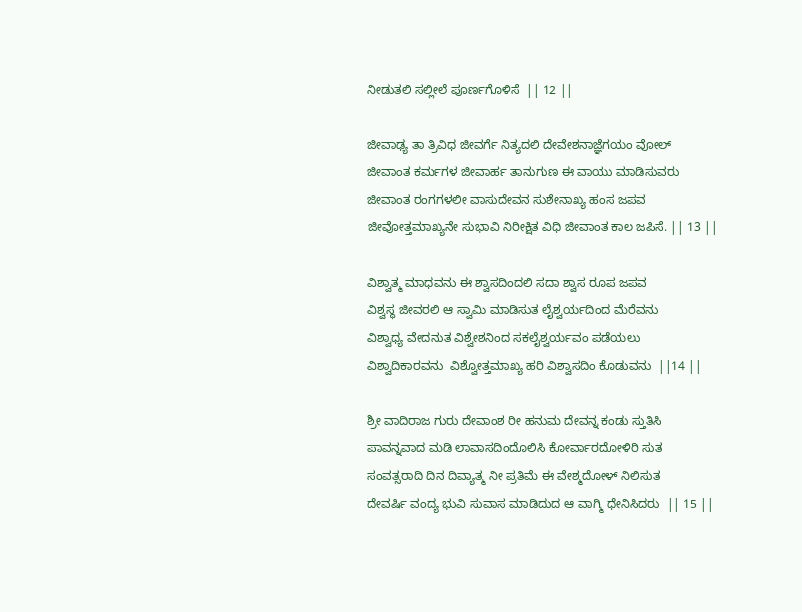ನೀಡುತಲಿ ಸಲ್ಲೀಲೆ ಪೂರ್ಣಗೊಳಿಸೆ  || 12 ||

ಜೀವಾಢ್ಯ ತಾ ತ್ರಿವಿಧ ಜೀವರ್ಗೆ ನಿತ್ಯದಲಿ ದೇವೇಶನಾಜ್ಞೆಗಯಂ ವೋಲ್
ಜೀವಾಂತ ಕರ್ಮಗಳ ಜೀವಾರ್ಹ ತಾನುಗುಣ ಈ ವಾಯು ಮಾಡಿಸುವರು
ಜೀವಾಂತ ರಂಗಗಳಲೀ ವಾಸುದೇವನ ಸುಶೇನಾಖ್ಯ ಹಂಸ ಜಪವ
ಜೀವೋತ್ತಮಾಖ್ಯನೇ ಸುಭಾವಿ ನಿರೀಕ್ಷಿತ ವಿಧಿ ಜೀವಾಂತ ಕಾಲ ಜಪಿಸೆ. || 13 ||

ವಿಶ್ವಾತ್ಮ ಮಾಧವನು ಈ ಶ್ವಾಸದಿಂದಲಿ ಸದಾ ಶ್ವಾಸ ರೂಪ ಜಪವ
ವಿಶ್ವಸ್ಥ ಜೀವರಲಿ ಆ ಸ್ವಾಮಿ ಮಾಡಿಸುತ ಲೈಶ್ವರ್ಯದಿಂದ ಮೆರೆವನು
ವಿಶ್ವಾಧ್ಯ ವೇದನುತ ವಿಶ್ವೇಶನಿಂದ ಸಕಲೈಶ್ವರ್ಯವಂ ಪಡೆಯಲು
ವಿಶ್ವಾದಿಕಾರವನು  ವಿಶ್ವೋತ್ತಮಾಖ್ಯ ಹರಿ ವಿಶ್ವಾಸದಿಂ ಕೊಡುವನು  ||14 ||

ಶ್ರೀ ವಾದಿರಾಜ ಗುರು ದೇವಾಂಶ ರೀ ಹನುಮ ದೇವನ್ನ ಕಂಡು ಸ್ತುತಿಸಿ
ಪಾವನ್ನವಾದ ಮಡಿ ಲಾವಾಸದಿಂದೊಲಿಸಿ ಕೋರ್ವಾರದೋಳಿರಿ ಸುತ
ಸಂವತ್ಸರಾದಿ ದಿನ ದಿವ್ಯಾತ್ಮ ನೀ ಪ್ರತಿಮೆ ಈ ವೇಶ್ಮದೋಳ್ ನಿಲಿಸುತ
ದೇವರ್ಷಿ ವಂದ್ಯ ಭುವಿ ಸುವಾಸ ಮಾಡಿದುದ ಆ ವಾಗ್ಮಿ ಧೇನಿಸಿದರು  || 15 ||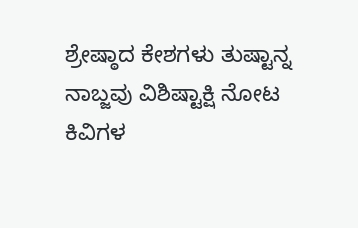ಶ್ರೇಷ್ಠಾದ ಕೇಶಗಳು ತುಷ್ಟಾನ್ನ ನಾಬ್ಜವು ವಿಶಿಷ್ಟಾಕ್ಷಿ ನೋಟ ಕಿವಿಗಳ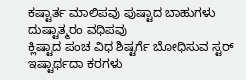ಕಷ್ಟಾರ್ತ ಮಾಲಿಪವು ಪುಷ್ಟಾದ ಬಾಹುಗಳು ದುಷ್ಟಾತ್ಮರಂ ವಧಿಪವು
ಕ್ಲಿಷ್ಟಾದ ಪಂಚ ವಿಧ ಶಿಷ್ಟರ್ಗೆ ಬೋಧಿಸುವ ಸ್ಟರ್ ಇಷ್ಟಾರ್ಥದಾ ಕರಗಳು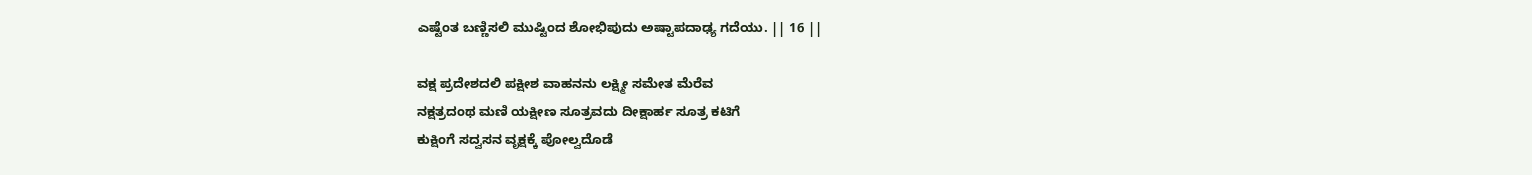ಎಷ್ಟೆಂತ ಬಣ್ಣಿಸಲಿ ಮುಷ್ಟಿಂದ ಶೋಭಿಪುದು ಅಷ್ಟಾಪದಾಢ್ಯ ಗದೆಯು. || 16 ||

ವಕ್ಷ ಪ್ರದೇಶದಲಿ ಪಕ್ಷೀಶ ವಾಹನನು ಲಕ್ಷ್ಮೀ ಸಮೇತ ಮೆರೆವ
ನಕ್ಷತ್ರದಂಥ ಮಣಿ ಯಕ್ಷೀಣ ಸೂತ್ರವದು ದೀಕ್ಷಾರ್ಹ ಸೂತ್ರ ಕಟಿಗೆ
ಕುಕ್ಷಿಂಗೆ ಸದ್ವಸನ ವೃಕ್ಷಕ್ಕೆ ಪೋಲ್ವದೊಡೆ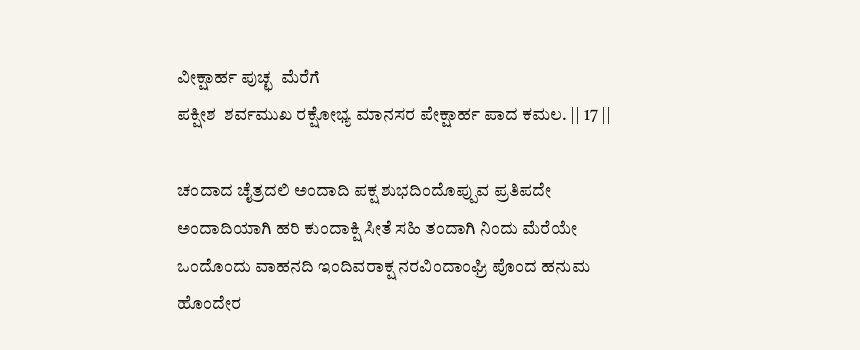ವೀಕ್ಷಾರ್ಹ ಪುಚ್ಛ  ಮೆರೆಗೆ
ಪಕ್ಷೀಶ  ಶರ್ವಮುಖ ರಕ್ಷೋಭ್ಯ ಮಾನಸರ ಪೇಕ್ಷಾರ್ಹ ಪಾದ ಕಮಲ. || 17 ||

ಚಂದಾದ ಚೈತ್ರದಲಿ ಅಂದಾದಿ ಪಕ್ಷ ಶುಭದಿಂದೊಪ್ಪುವ ಪ್ರತಿಪದೇ
ಅಂದಾದಿಯಾಗಿ ಹರಿ ಕುಂದಾಕ್ಷಿ ಸೀತೆ ಸಹಿ ತಂದಾಗಿ ನಿಂದು ಮೆರೆಯೇ
ಒಂದೊಂದು ವಾಹನದಿ ಇಂದಿವರಾಕ್ಷ ನರವಿಂದಾಂಘ್ರಿ ಪೊಂದ ಹನುಮ
ಹೊಂದೇರ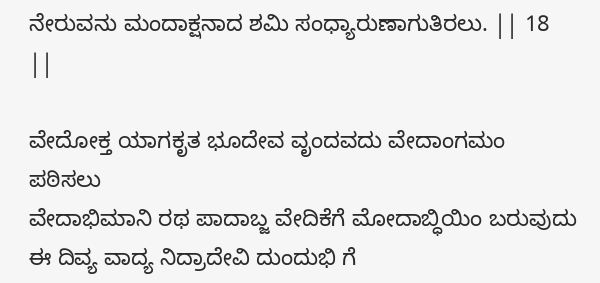ನೇರುವನು ಮಂದಾಕ್ಷನಾದ ಶಮಿ ಸಂಧ್ಯಾರುಣಾಗುತಿರಲು. || 18 ||

ವೇದೋಕ್ತ ಯಾಗಕೃತ ಭೂದೇವ ವೃಂದವದು ವೇದಾಂಗಮಂ ಪಠಿಸಲು
ವೇದಾಭಿಮಾನಿ ರಥ ಪಾದಾಬ್ಜ ವೇದಿಕೆಗೆ ಮೋದಾಬ್ಧಿಯಿಂ ಬರುವುದು
ಈ ದಿವ್ಯ ವಾದ್ಯ ನಿದ್ರಾದೇವಿ ದುಂದುಭಿ ಗೆ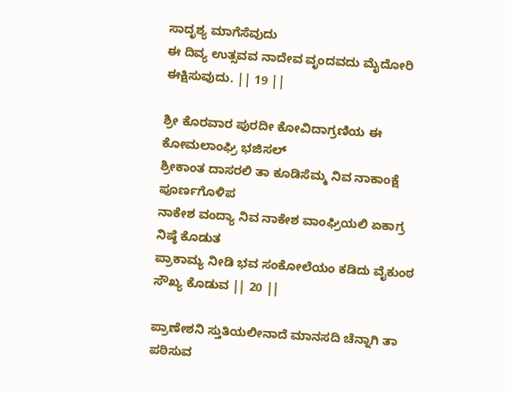ಸಾದೃಶ್ಯ ಮಾಗೆಸೆವುದು
ಈ ದಿವ್ಯ ಉತ್ಸವವ ನಾದೇವ ವೃಂದವದು ಮೈದೋರಿ ಈಕ್ಷಿಸುವುದು. || 19 ||

ಶ್ರೀ ಕೊರವಾರ ಪುರದೀ ಕೋವಿದಾಗ್ರಣಿಯ ಈ ಕೋಮಲಾಂಘ್ರಿ ಭಜಿಸಲ್
ಶ್ರೀಕಾಂತ ದಾಸರಲಿ ತಾ ಕೂಡಿಸೆಮ್ಮ ನಿವ ನಾಕಾಂಕ್ಷೆ ಪೂರ್ಣಗೊಳಿಪ
ನಾಕೇಶ ವಂದ್ಯಾ ನಿವ ನಾಕೇಶ ವಾಂಘ್ರಿಯಲಿ ಏಕಾಗ್ರ ನಿಷ್ಠೆ ಕೊಡುತ
ಪ್ರಾಕಾಮ್ಯ ನೀಡಿ ಭವ ಸಂಕೋಲೆಯಂ ಕಡಿದು ವೈಕುಂಠ ಸೌಖ್ಯ ಕೊಡುವ || 20 ||

ಪ್ರಾಣೇಶನಿ ಸ್ತುತಿಯಲೀನಾದೆ ಮಾನಸದಿ ಚೆನ್ನಾಗಿ ತಾ ಪಠಿಸುವ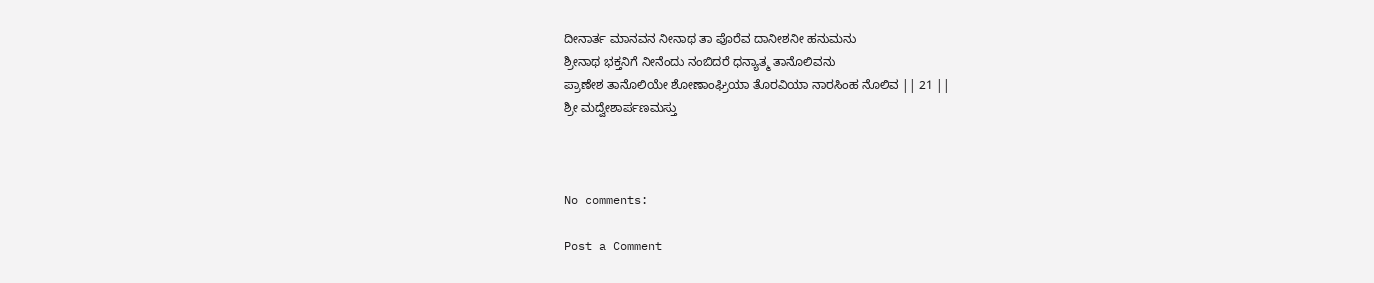ದೀನಾರ್ತ ಮಾನವನ ನೀನಾಥ ತಾ ಪೊರೆವ ದಾನೀಶನೀ ಹನುಮನು
ಶ್ರೀನಾಥ ಭಕ್ತನಿಗೆ ನೀನೆಂದು ನಂಬಿದರೆ ಧನ್ಯಾತ್ಮ ತಾನೊಲಿವನು
ಪ್ರಾಣೇಶ ತಾನೊಲಿಯೇ ಶೋಣಾಂಘ್ರಿಯಾ ತೊರವಿಯಾ ನಾರಸಿಂಹ ನೊಲಿವ || 21 ||
ಶ್ರೀ ಮದ್ವೇಶಾರ್ಪಣಮಸ್ತು



No comments:

Post a Comment